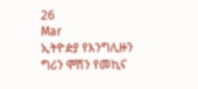26
Mar
ኢትዮዽያ የእንግሊዙን ግሪን ሞሽን የመኪና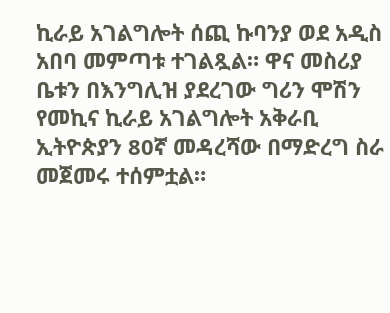ኪራይ አገልግሎት ሰጪ ኩባንያ ወደ አዲስ አበባ መምጣቱ ተገልጿል። ዋና መስሪያ ቤቱን በእንግሊዝ ያደረገው ግሪን ሞሽን የመኪና ኪራይ አገልግሎት አቅራቢ ኢትዮጵያን 80ኛ መዳረሻው በማድረግ ስራ መጀመሩ ተሰምቷል።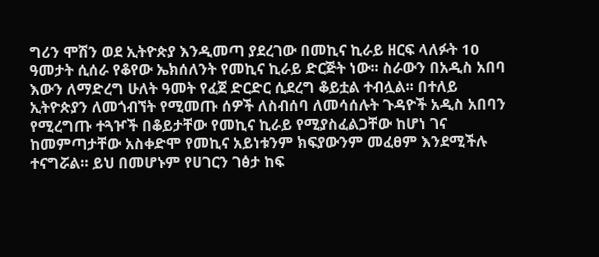ግሪን ሞሽን ወደ ኢትዮጵያ እንዲመጣ ያደረገው በመኪና ኪራይ ዘርፍ ላለፉት 10 ዓመታት ሲሰራ የቆየው ኤክሰለንት የመኪና ኪራይ ድርጅት ነው፡፡ ስራውን በአዲስ አበባ እውን ለማድረግ ሁለት ዓመት የፈጀ ድርድር ሲደረግ ቆይቷል ተብሏል፡፡ በተለይ ኢትዮጵያን ለመጎብኘት የሚመጡ ሰዎች ለስብሰባ ለመሳሰሉት ጉዳዮች አዲስ አበባን የሚረግጡ ተጓዦች በቆይታቸው የመኪና ኪራይ የሚያስፈልጋቸው ከሆነ ገና ከመምጣታቸው አስቀድሞ የመኪና አይነቱንም ክፍያውንም መፈፀም እንደሚችሉ ተናግሯል። ይህ በመሆኑም የሀገርን ገፅታ ከፍ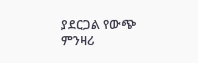ያደርጋል የውጭ ምንዛሪ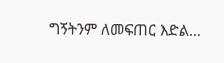ግኝትንም ለመፍጠር እድል…